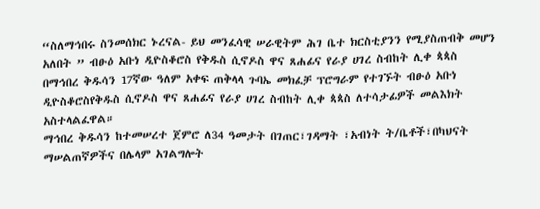“ስለማኅበሩ ስንመሰክር ኑረናል- ይህ መንፈሳዊ ሠራዊትም ሕገ ቤተ ክርስቲያንን የሚያስጠብቅ መሆን አለበት ” ብፁዕ አቡነ ዲዮስቆሮስ የቅዱስ ሲኖዶስ ዋና ጸሐፊና የራያ ሀገረ ስብከት ሊቀ ጳጳስ
በማኅበረ ቅዱሳን 17ኛው ዓለም አቀፍ ጠቅላላ ጉባኤ መክፈቻ ፕሮግራም የተገኙት ብፁዕ አቡነ ዲዮስቆሮስየቅዱስ ሲኖዶስ ዋና ጸሐፊና የራያ ሀገረ ስብከት ሊቀ ጳጳስ ለተሳታፊዎች መልእክት አስተላልፈዋል።
ማኅበረ ቅዱሳን ከተመሠረተ ጀምሮ ለ34 ዓመታት በገጠር፣ገዳማት ፣አብነት ት/ቤቶች፣በካህናት ማሠልጠኛዎችና በሌላም አገልግሎት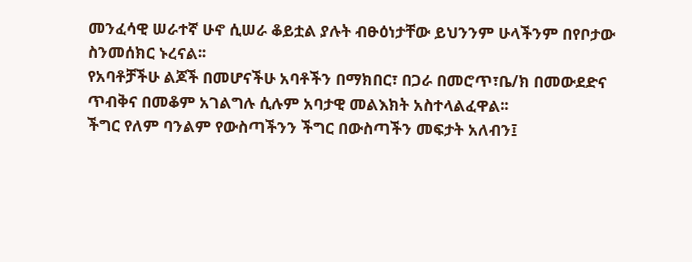መንፈሳዊ ሠራተኛ ሁኖ ሲሠራ ቆይቷል ያሉት ብፁዕነታቸው ይህንንም ሁላችንም በየቦታው ስንመሰክር ኑረናል፡፡
የአባቶቻችሁ ልጆች በመሆናችሁ አባቶችን በማክበር፣ በጋራ በመሮጥ፣ቤ/ክ በመውደድና ጥብቅና በመቆም አገልግሉ ሲሉም አባታዊ መልእክት አስተላልፈዋል፡፡
ችግር የለም ባንልም የውስጣችንን ችግር በውስጣችን መፍታት አለብን፤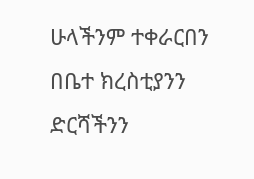ሁላችንም ተቀራርበን በቤተ ክረስቲያንን ድርሻችንን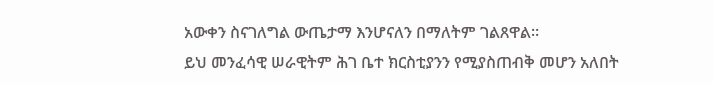አውቀን ስናገለግል ውጤታማ እንሆናለን በማለትም ገልጸዋል።
ይህ መንፈሳዊ ሠራዊትም ሕገ ቤተ ክርስቲያንን የሚያስጠብቅ መሆን አለበት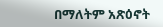በማለትም አጽዕኖት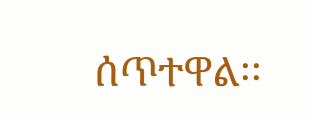ሰጥተዋል፡፡